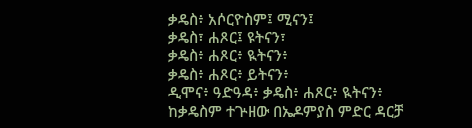ቃዴስ፥ አሶርዮስም፤ ሚናን፤
ቃዴስ፣ ሐጾር፤ ዩትናን፣
ቃዴስ፥ ሐጾር፥ ዪትናን፥
ቃዴስ፥ ሐጾር፥ ይትናን፥
ዲሞና፥ ዓድዓዳ፥ ቃዴስ፥ ሐጾር፥ ዪትናን፥
ከቃዴስም ተጕዘው በኤዶምያስ ምድር ዳርቻ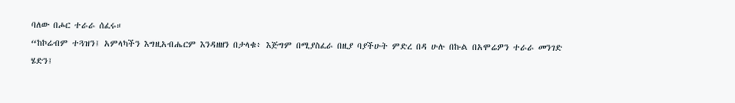ባለው በሖር ተራራ ሰፈሩ።
“ከኮሬብም ተጓዝን፤ አምላካችን እግዚአብሔርም እንዳዘዘን በታላቁ፥ እጅግም በሚያስፈራ በዚያ ባያችሁት ምድረ በዳ ሁሉ በኩል በአሞሬዎን ተራራ መንገድ ሄድን፤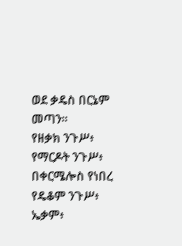ወደ ቃዴስ በርኔም መጣን።
የዘቃክ ንጉሥ፥ የማርዶት ንጉሥ፥ በቀርሜሎስ የነበረ የዴቆም ንጉሥ፥
ኤቃም፥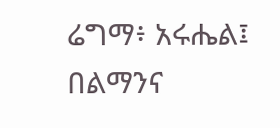ሬግማ፥ አሩሔል፤
በልማንና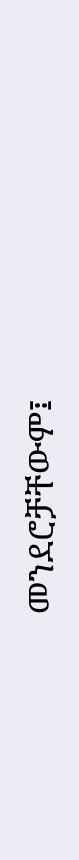መንደሮቻቸውም፤